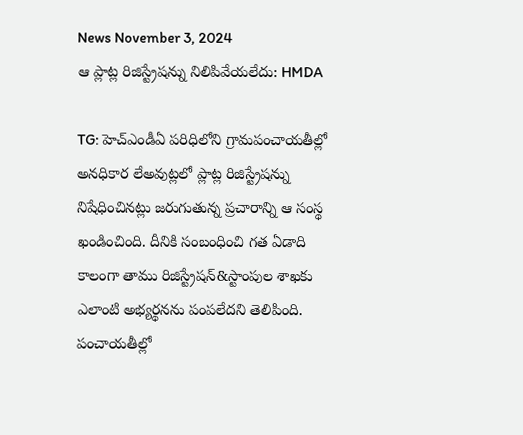News November 3, 2024
ఆ ప్లాట్ల రిజిస్ట్రేషన్ను నిలిపివేయలేదు: HMDA

TG: హెచ్ఎండీఏ పరిధిలోని గ్రామపంచాయతీల్లో అనధికార లేఅవుట్లలో ప్లాట్ల రిజిస్ట్రేషన్ను నిషేధించినట్లు జరుగుతున్న ప్రచారాన్ని ఆ సంస్థ ఖండించింది. దీనికి సంబంధించి గత ఏడాది కాలంగా తాము రిజిస్ట్రేషన్&స్టాంపుల శాఖకు ఎలాంటి అభ్యర్థనను పంపలేదని తెలిపింది. పంచాయతీల్లో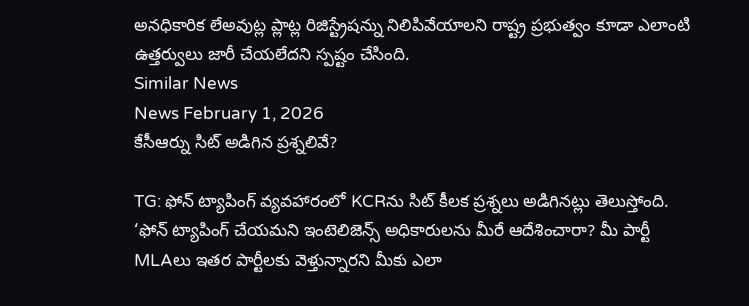అనధికారిక లేఅవుట్ల ప్లాట్ల రిజిస్ట్రేషన్ను నిలిపివేయాలని రాష్ట్ర ప్రభుత్వం కూడా ఎలాంటి ఉత్తర్వులు జారీ చేయలేదని స్పష్టం చేసింది.
Similar News
News February 1, 2026
కేసీఆర్ను సిట్ అడిగిన ప్రశ్నలివే?

TG: ఫోన్ ట్యాపింగ్ వ్యవహారంలో KCRను సిట్ కీలక ప్రశ్నలు అడిగినట్లు తెలుస్తోంది. ‘ఫోన్ ట్యాపింగ్ చేయమని ఇంటెలిజెన్స్ అధికారులను మీరే ఆదేశించారా? మీ పార్టీ MLAలు ఇతర పార్టీలకు వెళ్తున్నారని మీకు ఎలా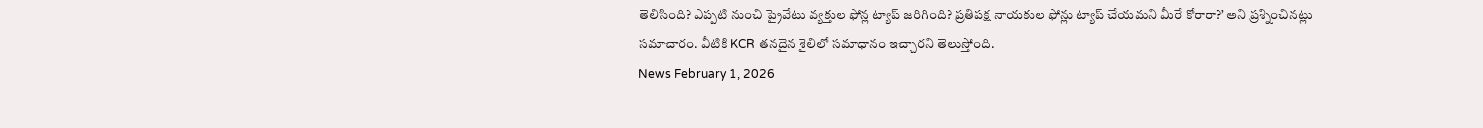తెలిసింది? ఎప్పటి నుంచి ప్రైవేటు వ్యక్తుల ఫోన్ల ట్యాప్ జరిగింది? ప్రతిపక్ష నాయకుల ఫోన్లు ట్యాప్ చేయమని మీరే కోరారా?’ అని ప్రశ్నించినట్లు సమాచారం. వీటికి KCR తనదైన శైలిలో సమాధానం ఇచ్చారని తెలుస్తోంది.
News February 1, 2026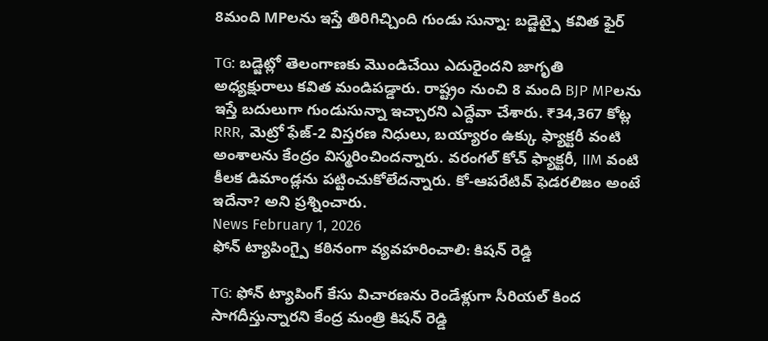8మంది MPలను ఇస్తే తిరిగిచ్చింది గుండు సున్నా: బడ్జెట్పై కవిత ఫైర్

TG: బడ్జెట్లో తెలంగాణకు మొండిచేయి ఎదురైందని జాగృతి అధ్యక్షురాలు కవిత మండిపడ్డారు. రాష్ట్రం నుంచి 8 మంది BJP MPలను ఇస్తే బదులుగా గుండుసున్నా ఇచ్చారని ఎద్దేవా చేశారు. ₹34,367 కోట్ల RRR, మెట్రో ఫేజ్-2 విస్తరణ నిధులు, బయ్యారం ఉక్కు ఫ్యాక్టరీ వంటి అంశాలను కేంద్రం విస్మరించిందన్నారు. వరంగల్ కోచ్ ఫ్యాక్టరీ, IIM వంటి కీలక డిమాండ్లను పట్టించుకోలేదన్నారు. కో-ఆపరేటివ్ ఫెడరలిజం అంటే ఇదేనా? అని ప్రశ్నించారు.
News February 1, 2026
ఫోన్ ట్యాపింగ్పై కఠినంగా వ్యవహరించాలి: కిషన్ రెడ్డి

TG: ఫోన్ ట్యాపింగ్ కేసు విచారణను రెండేళ్లుగా సీరియల్ కింద సాగదీస్తున్నారని కేంద్ర మంత్రి కిషన్ రెడ్డి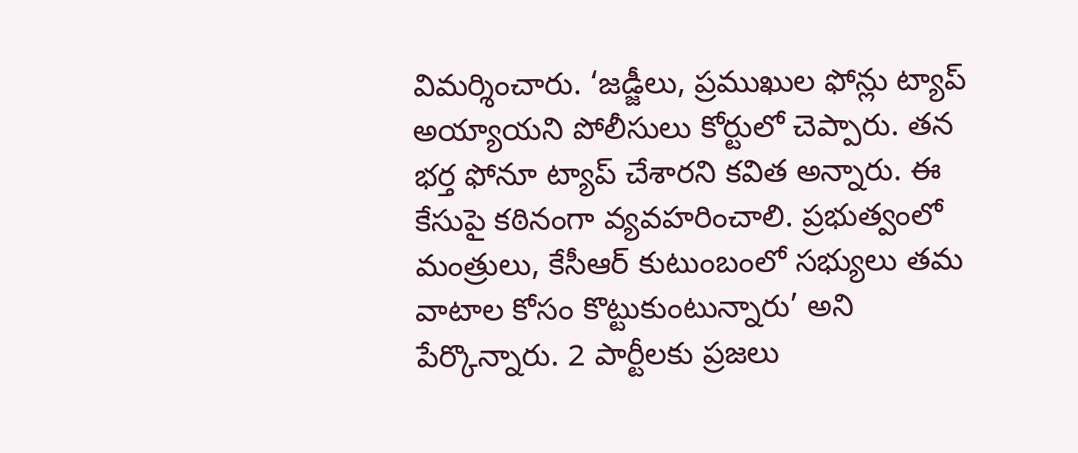విమర్శించారు. ‘జడ్జీలు, ప్రముఖుల ఫోన్లు ట్యాప్ అయ్యాయని పోలీసులు కోర్టులో చెప్పారు. తన భర్త ఫోనూ ట్యాప్ చేశారని కవిత అన్నారు. ఈ కేసుపై కఠినంగా వ్యవహరించాలి. ప్రభుత్వంలో మంత్రులు, కేసీఆర్ కుటుంబంలో సభ్యులు తమ వాటాల కోసం కొట్టుకుంటున్నారు’ అని పేర్కొన్నారు. 2 పార్టీలకు ప్రజలు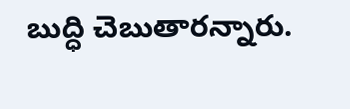బుద్ధి చెబుతారన్నారు.